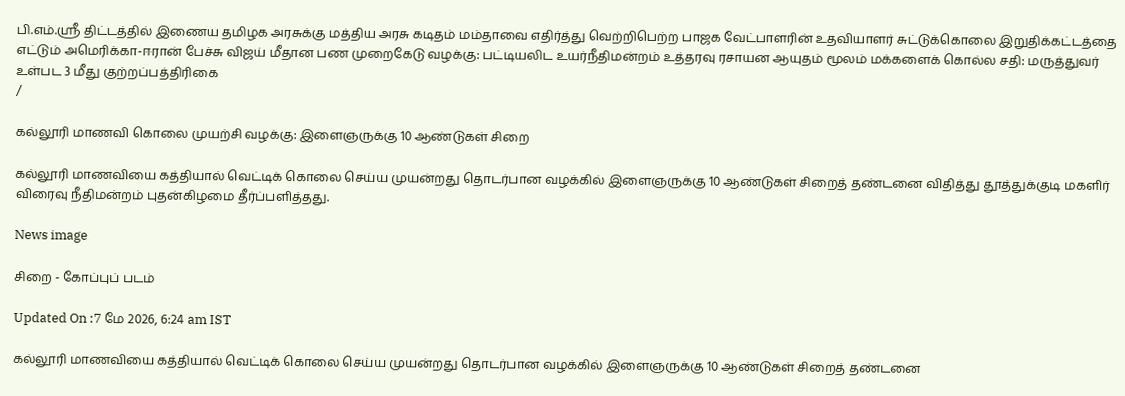பி.எம்.ஸ்ரீ திட்டத்தில் இணைய தமிழக அரசுக்கு மத்திய அரசு கடிதம் மம்தாவை எதிர்த்து வெற்றிபெற்ற பாஜக வேட்பாளரின் உதவியாளர் சுட்டுக்கொலை இறுதிக்கட்டத்தை எட்டும் அமெரிக்கா-ஈரான் பேச்சு விஜய் மீதான பண முறைகேடு வழக்கு: பட்டியலிட உயர்நீதிமன்றம் உத்தரவு ரசாயன ஆயுதம் மூலம் மக்களைக் கொல்ல சதி: மருத்துவர் உள்பட 3 மீது குற்றப்பத்திரிகை
/

கல்லூரி மாணவி கொலை முயற்சி வழக்கு: இளைஞருக்கு 10 ஆண்டுகள் சிறை

கல்லூரி மாணவியை கத்தியால் வெட்டிக் கொலை செய்ய முயன்றது தொடர்பான வழக்கில் இளைஞருக்கு 10 ஆண்டுகள் சிறைத் தண்டனை விதித்து தூத்துக்குடி மகளிர் விரைவு நீதிமன்றம் புதன்கிழமை தீர்ப்பளித்தது.

News image

சிறை - கோப்புப் படம்

Updated On :7 மே 2026, 6:24 am IST

கல்லூரி மாணவியை கத்தியால் வெட்டிக் கொலை செய்ய முயன்றது தொடர்பான வழக்கில் இளைஞருக்கு 10 ஆண்டுகள் சிறைத் தண்டனை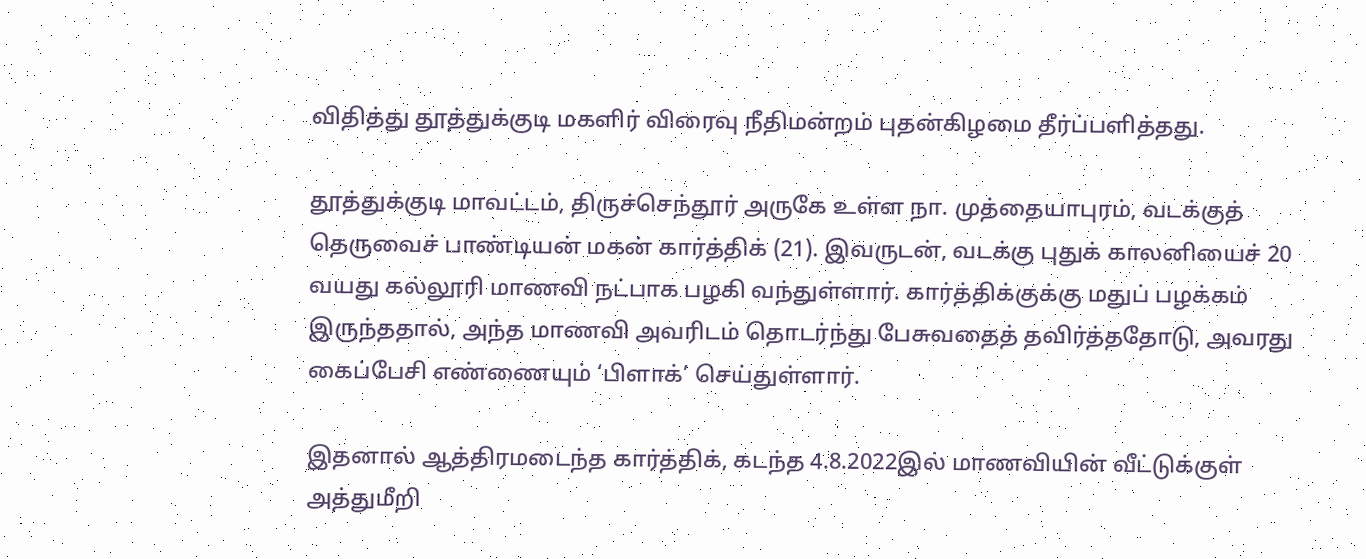விதித்து தூத்துக்குடி மகளிர் விரைவு நீதிமன்றம் புதன்கிழமை தீர்ப்பளித்தது.

தூத்துக்குடி மாவட்டம், திருச்செந்தூர் அருகே உள்ள நா. முத்தையாபுரம், வடக்குத் தெருவைச் பாண்டியன் மகன் கார்த்திக் (21). இவருடன், வடக்கு புதுக் காலனியைச் 20 வயது கல்லூரி மாணவி நட்பாக பழகி வந்துள்ளார். கார்த்திக்குக்கு மதுப் பழக்கம் இருந்ததால், அந்த மாணவி அவரிடம் தொடர்ந்து பேசுவதைத் தவிர்த்ததோடு, அவரது கைப்பேசி எண்ணையும் ‘பிளாக்’ செய்துள்ளார்.

இதனால் ஆத்திரமடைந்த கார்த்திக், கடந்த 4.8.2022இல் மாணவியின் வீட்டுக்குள் அத்துமீறி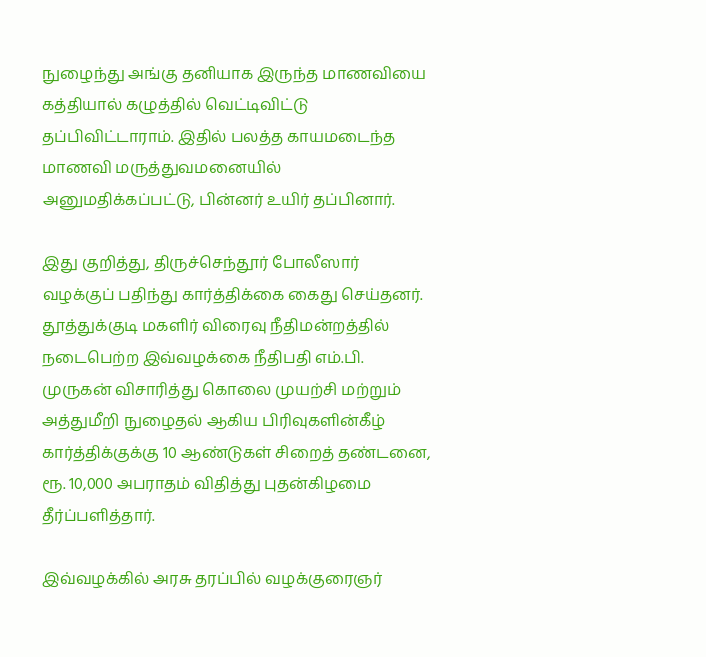நுழைந்து அங்கு தனியாக இருந்த மாணவியை கத்தியால் கழுத்தில் வெட்டிவிட்டு தப்பிவிட்டாராம். இதில் பலத்த காயமடைந்த மாணவி மருத்துவமனையில் அனுமதிக்கப்பட்டு, பின்னர் உயிர் தப்பினார்.

இது குறித்து, திருச்செந்தூர் போலீஸார் வழக்குப் பதிந்து கார்த்திக்கை கைது செய்தனர். தூத்துக்குடி மகளிர் விரைவு நீதிமன்றத்தில் நடைபெற்ற இவ்வழக்கை நீதிபதி எம்.பி. முருகன் விசாரித்து கொலை முயற்சி மற்றும் அத்துமீறி நுழைதல் ஆகிய பிரிவுகளின்கீழ் கார்த்திக்குக்கு 10 ஆண்டுகள் சிறைத் தண்டனை, ரூ. 10,000 அபராதம் விதித்து புதன்கிழமை தீர்ப்பளித்தார்.

இவ்வழக்கில் அரசு தரப்பில் வழக்குரைஞர்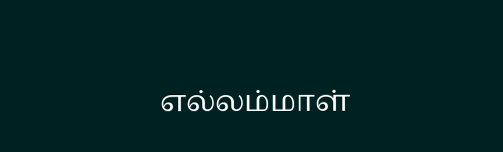எல்லம்மாள்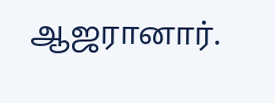ஆஜரானார்.